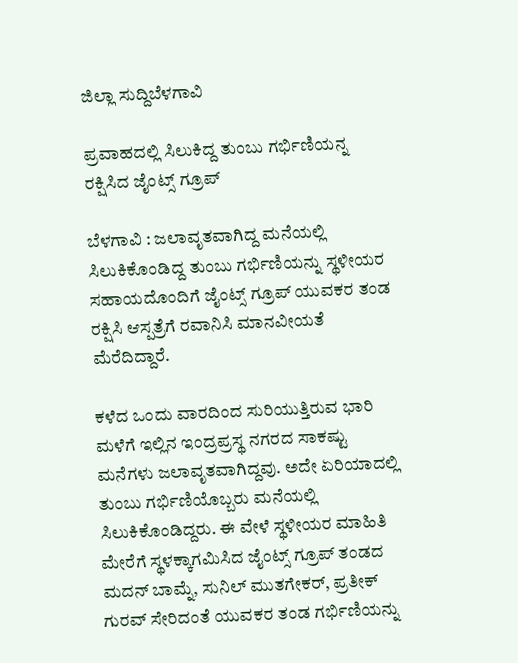ಜಿಲ್ಲಾ ಸುದ್ದಿಬೆಳಗಾವಿ

ಪ್ರವಾಹದಲ್ಲಿ ಸಿಲುಕಿದ್ದ ತುಂಬು ಗರ್ಭಿಣಿಯನ್ನ ರಕ್ಷಿಸಿದ ಜೈಂಟ್ಸ್ ಗ್ರೂಪ್

ಬೆಳಗಾವಿ : ಜಲಾವೃತವಾಗಿದ್ದ ಮನೆಯಲ್ಲಿ ಸಿಲುಕಿಕೊಂಡಿದ್ದ ತುಂಬು ಗರ್ಭಿಣಿಯನ್ನು ಸ್ಥಳೀಯರ ಸಹಾಯದೊಂದಿಗೆ ಜೈಂಟ್ಸ್ ಗ್ರೂಪ್ ಯುವಕರ ತಂಡ ರಕ್ಷಿಸಿ ಆಸ್ಪತ್ರೆಗೆ ರವಾನಿಸಿ ಮಾನವೀಯತೆ ಮೆರೆದಿದ್ದಾರೆ.

ಕಳೆದ ಒಂದು ವಾರದಿಂದ ಸುರಿಯುತ್ತಿರುವ ಭಾರಿ ಮಳೆಗೆ ಇಲ್ಲಿನ ಇಂದ್ರಪ್ರಸ್ಥ ನಗರದ ಸಾಕಷ್ಟು ಮನೆಗಳು ಜಲಾವೃತವಾಗಿದ್ದವು. ಅದೇ ಏರಿಯಾದಲ್ಲಿ ತುಂಬು ಗರ್ಭಿಣಿಯೊಬ್ಬರು ಮನೆಯಲ್ಲಿ ಸಿಲುಕಿಕೊಂಡಿದ್ದರು. ಈ ವೇಳೆ ಸ್ಥಳೀಯರ ಮಾಹಿತಿ ಮೇರೆಗೆ ಸ್ಥಳಕ್ಕಾಗಮಿಸಿದ ಜೈಂಟ್ಸ್ ಗ್ರೂಪ್ ತಂಡದ ಮದನ್ ಬಾಮ್ನೆ, ಸುನಿಲ್ ಮುತಗೇಕರ್, ಪ್ರತೀಕ್ ಗುರವ್ ಸೇರಿದಂತೆ ಯುವಕರ ತಂಡ ಗರ್ಭಿಣಿಯನ್ನು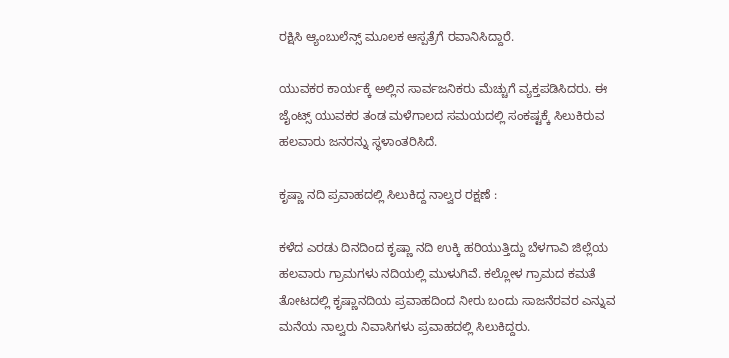ರಕ್ಷಿಸಿ ಆ್ಯಂಬುಲೆನ್ಸ್ ಮೂಲಕ ಆಸ್ಪತ್ರೆಗೆ ರವಾನಿಸಿದ್ದಾರೆ.

ಯುವಕರ ಕಾರ್ಯಕ್ಕೆ ಅಲ್ಲಿನ ಸಾರ್ವಜನಿಕರು ಮೆಚ್ಚುಗೆ ವ್ಯಕ್ತಪಡಿಸಿದರು. ಈ ಜೈಂಟ್ಸ್ ಯುವಕರ ತಂಡ ಮಳೆಗಾಲದ ಸಮಯದಲ್ಲಿ ಸಂಕಷ್ಟಕ್ಕೆ ಸಿಲುಕಿರುವ ಹಲವಾರು ಜನರನ್ನು ಸ್ಥಳಾಂತರಿಸಿದೆ.

ಕೃಷ್ಣಾ ನದಿ ಪ್ರವಾಹದಲ್ಲಿ ಸಿಲುಕಿದ್ದ ನಾಲ್ವರ ರಕ್ಷಣೆ :

ಕಳೆದ ಎರಡು ದಿನದಿಂದ ಕೃಷ್ಣಾ ನದಿ ಉಕ್ಕಿ ಹರಿಯುತ್ತಿದ್ದು ಬೆಳಗಾವಿ ಜಿಲ್ಲೆಯ ಹಲವಾರು ಗ್ರಾಮಗಳು ನದಿಯಲ್ಲಿ ಮುಳುಗಿವೆ. ಕಲ್ಲೋಳ ಗ್ರಾಮದ ಕಮತೆ ತೋಟದಲ್ಲಿ ಕೃಷ್ಣಾನದಿಯ ಪ್ರವಾಹದಿಂದ ನೀರು ಬಂದು ಸಾಜನೆರವರ ಎನ್ನುವ ಮನೆಯ ನಾಲ್ವರು ನಿವಾಸಿಗಳು ಪ್ರವಾಹದಲ್ಲಿ ಸಿಲುಕಿದ್ದರು.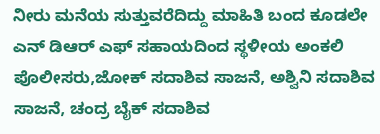ನೀರು ಮನೆಯ ಸುತ್ತುವರೆದಿದ್ದು ಮಾಹಿತಿ ಬಂದ ಕೂಡಲೇ ಎನ್ ಡಿಆರ್ ಎಫ್ ಸಹಾಯದಿಂದ ಸ್ಥಳೀಯ ಅಂಕಲಿ ಪೊಲೀಸರು,ಜೋಕ್ ಸದಾಶಿವ ಸಾಜನೆ, ಅಶ್ವಿನಿ ಸದಾಶಿವ ಸಾಜನೆ, ಚಂದ್ರ ಬೈಕ್ ಸದಾಶಿವ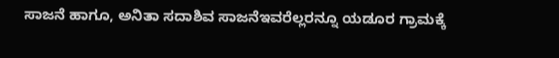ಸಾಜನೆ ಹಾಗೂ, ಅನಿತಾ ಸದಾಶಿವ ಸಾಜನೆಇವರೆಲ್ಲರನ್ನೂ ಯಡೂರ ಗ್ರಾಮಕ್ಕೆ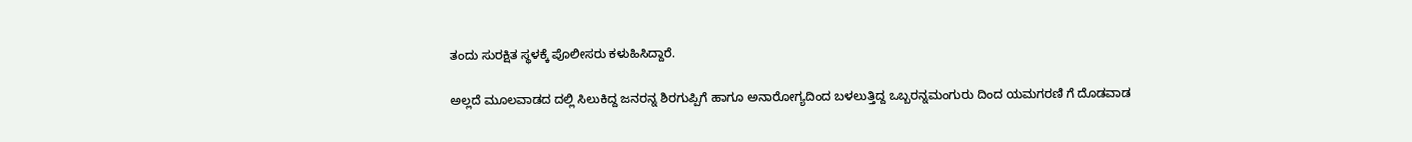ತಂದು ಸುರಕ್ಷಿತ ಸ್ಥಳಕ್ಕೆ ಪೊಲೀಸರು ಕಳುಹಿಸಿದ್ದಾರೆ.

ಅಲ್ಲದೆ ಮೂಲವಾಡದ ದಲ್ಲಿ ಸಿಲುಕಿದ್ದ ಜನರನ್ನ ಶಿರಗುಪ್ಪಿಗೆ ಹಾಗೂ ಅನಾರೋಗ್ಯದಿಂದ ಬಳಲುತ್ತಿದ್ದ ಒಬ್ಬರನ್ನಮಂಗುರು ದಿಂದ ಯಮಗರಣಿ ಗೆ ದೊಡವಾಡ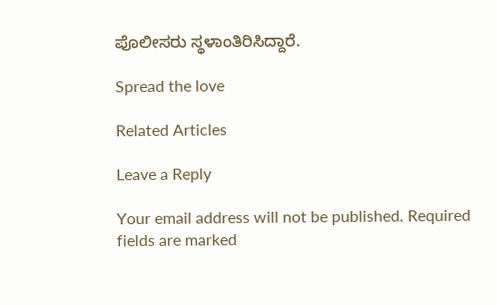ಪೊಲೀಸರು ಸ್ಥಳಾಂತಿರಿಸಿದ್ದಾರೆ.

Spread the love

Related Articles

Leave a Reply

Your email address will not be published. Required fields are marked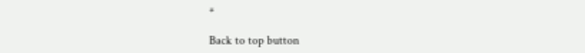*

Back to top button